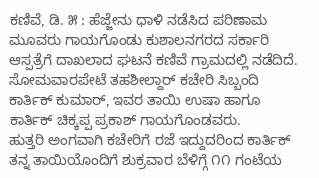ಕಣಿವೆ, ಡಿ. ೫ : ಹೆಜ್ಜೇನು ಧಾಳಿ ನಡೆಸಿದ ಪರಿಣಾಮ ಮೂವರು ಗಾಯಗೊಂಡು ಕುಶಾಲನಗರದ ಸರ್ಕಾರಿ ಆಸ್ಪತ್ರೆಗೆ ದಾಖಲಾದ ಘಟನೆ ಕಣಿವೆ ಗ್ರಾಮದಲ್ಲಿ ನಡೆದಿದೆ.
ಸೋಮವಾರಪೇಟೆ ತಹಶೀಲ್ದಾರ್ ಕಚೇರಿ ಸಿಬ್ಬಂದಿ ಕಾರ್ತಿಕ್ ಕುಮಾರ್, ಇವರ ತಾಯಿ ಉಷಾ ಹಾಗೂ ಕಾರ್ತಿಕ್ ಚಿಕ್ಕಪ್ಪ ಪ್ರಕಾಶ್ ಗಾಯಗೊಂಡವರು.
ಹುತ್ತರಿ ಅಂಗವಾಗಿ ಕಚೇರಿಗೆ ರಜೆ ಇದ್ದುದರಿಂದ ಕಾರ್ತಿಕ್ ತನ್ನ ತಾಯಿಯೊಂದಿಗೆ ಶುಕ್ರವಾರ ಬೆಳಿಗ್ಗೆ ೧೧ ಗಂಟೆಯ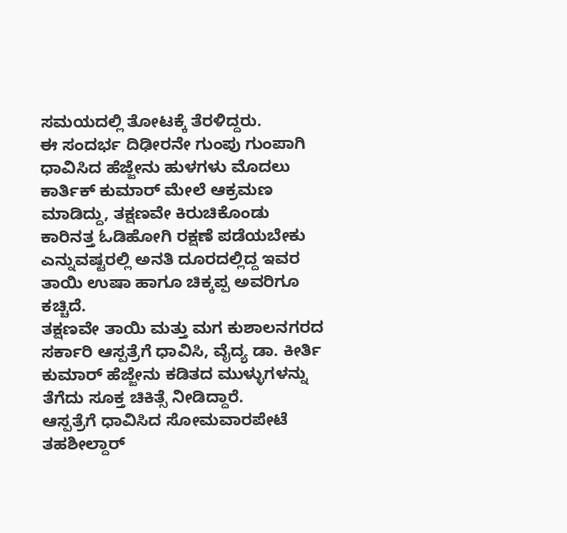ಸಮಯದಲ್ಲಿ ತೋಟಕ್ಕೆ ತೆರಳಿದ್ದರು.
ಈ ಸಂದರ್ಭ ದಿಢೀರನೇ ಗುಂಪು ಗುಂಪಾಗಿ ಧಾವಿಸಿದ ಹೆಜ್ಜೇನು ಹುಳಗಳು ಮೊದಲು ಕಾರ್ತಿಕ್ ಕುಮಾರ್ ಮೇಲೆ ಆಕ್ರಮಣ ಮಾಡಿದ್ದು, ತಕ್ಷಣವೇ ಕಿರುಚಿಕೊಂಡು ಕಾರಿನತ್ತ ಓಡಿಹೋಗಿ ರಕ್ಷಣೆ ಪಡೆಯಬೇಕು ಎನ್ನುವಷ್ಟರಲ್ಲಿ ಅನತಿ ದೂರದಲ್ಲಿದ್ದ ಇವರ ತಾಯಿ ಉಷಾ ಹಾಗೂ ಚಿಕ್ಕಪ್ಪ ಅವರಿಗೂ ಕಚ್ಚಿದೆ.
ತಕ್ಷಣವೇ ತಾಯಿ ಮತ್ತು ಮಗ ಕುಶಾಲನಗರದ ಸರ್ಕಾರಿ ಆಸ್ಪತ್ರೆಗೆ ಧಾವಿಸಿ, ವೈದ್ಯ ಡಾ. ಕೀರ್ತಿ ಕುಮಾರ್ ಹೆಜ್ಜೇನು ಕಡಿತದ ಮುಳ್ಳುಗಳನ್ನು ತೆಗೆದು ಸೂಕ್ತ ಚಿಕಿತ್ಸೆ ನೀಡಿದ್ದಾರೆ.
ಆಸ್ಪತ್ರೆಗೆ ಧಾವಿಸಿದ ಸೋಮವಾರಪೇಟೆ ತಹಶೀಲ್ದಾರ್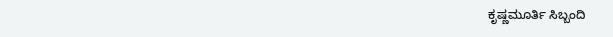ಕೃಷ್ಣಮೂರ್ತಿ ಸಿಬ್ಬಂದಿ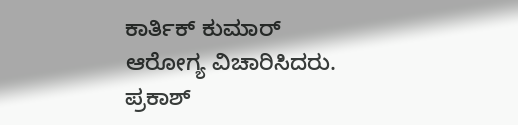ಕಾರ್ತಿಕ್ ಕುಮಾರ್ ಆರೋಗ್ಯ ವಿಚಾರಿಸಿದರು.
ಪ್ರಕಾಶ್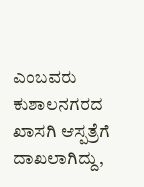ಎಂಬವರು ಕುಶಾಲನಗರದ ಖಾಸಗಿ ಆಸ್ಪತ್ರೆಗೆ ದಾಖಲಾಗಿದ್ದು,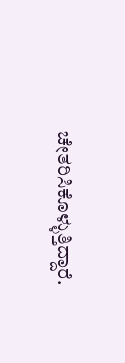ಚೇತರಿಸಿಕೊಳ್ಳುತ್ತಿದ್ದಾರೆ.